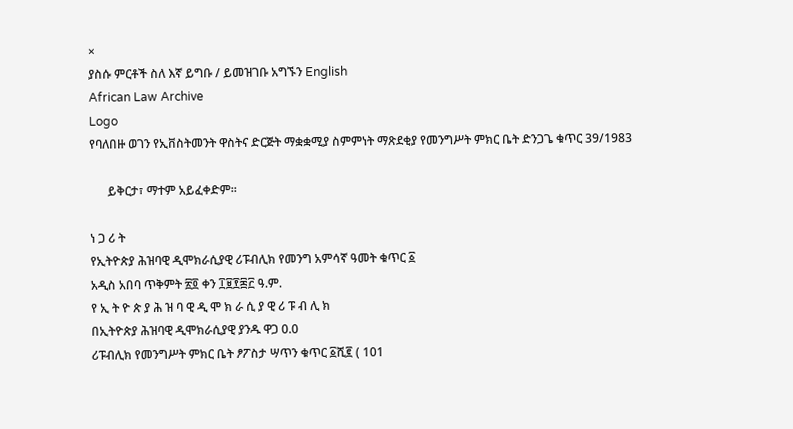×
ያስሱ ምርቶች ስለ እኛ ይግቡ / ይመዝገቡ አግኙን English
African Law Archive
Logo
የባለበዙ ወገን የኢቨስትመንት ዋስትና ድርጅት ማቋቋሚያ ስምምነት ማጽደቂያ የመንግሥት ምክር ቤት ድንጋጌ ቁጥር 39/1983

      ይቅርታ፣ ማተም አይፈቀድም።

ነ ጋ ሪ ት
የኢትዮጵያ ሕዝባዊ ዲሞክራሲያዊ ሪፑብሊክ የመንግ አምሳኛ ዓመት ቁጥር ፩
አዲስ አበባ ጥቅምት ፳፬ ቀን ፲፱፻፷፫ ዓ.ም.
የ ኢ ት ዮ ጵ ያ ሕ ዝ ባ ዊ ዲ ሞ ክ ራ ሲ ያ ዊ ሪ ፑ ብ ሊ ክ
በኢትዮጵያ ሕዝባዊ ዲሞክራሲያዊ ያንዱ ዋጋ 0.0
ሪፑብሊክ የመንግሥት ምክር ቤት ፆፖስታ ሣጥን ቁጥር ፩ሺ፪ ( 101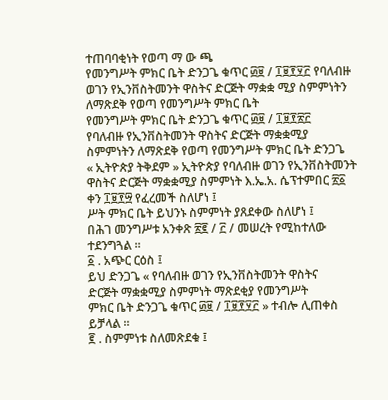ተጠባባቂነት የወጣ ማ ው ጫ
የመንግሥት ምክር ቤት ድንጋጌ ቁጥር ፴፱ / ፲፱፻፶፫ የባለብዙ ወገን የኢንቨስትመንት ዋስትና ድርጅት ማቋቋ ሚያ ስምምነትን ለማጽደቅ የወጣ የመንግሥት ምክር ቤት
የመንግሥት ምክር ቤት ድንጋጌ ቁጥር ፴፱ / ፲፱፻፳፫
የባለብዙ የኢንቨስትመንት ዋስትና ድርጅት ማቋቋሚያ ስምምነትን ለማጽደቅ የወጣ የመንግሥት ምክር ቤት ድንጋጌ
« ኢትዮጵያ ትቅደም » ኢትዮጵያ የባለብዙ ወገን የኢንቨስትመንት ዋስትና ድርጅት ማቋቋሚያ ስምምነት እ.ኤ.አ. ሴፕተምበር ፳፩ ቀን ፲፱፻፵ የፈረመች ስለሆነ ፤
ሥት ምክር ቤት ይህንኑ ስምምነት ያጸደቀው ስለሆነ ፤
በሕገ መንግሥቱ አንቀጽ ፳፪ / ፫ / መሠረት የሚከተለው ተደንግጓል ።
፩ . አጭር ርዕስ ፤
ይህ ድንጋጌ « የባለብዙ ወገን የኢንቨስትመንት ዋስትና
ድርጅት ማቋቋሚያ ስምምነት ማጽደቂያ የመንግሥት
ምክር ቤት ድንጋጌ ቁጥር ፴፱ / ፲፱፻፶፫ » ተብሎ ሊጠቀስ
ይቻላል ።
፪ . ስምምነቱ ስለመጽደቁ ፤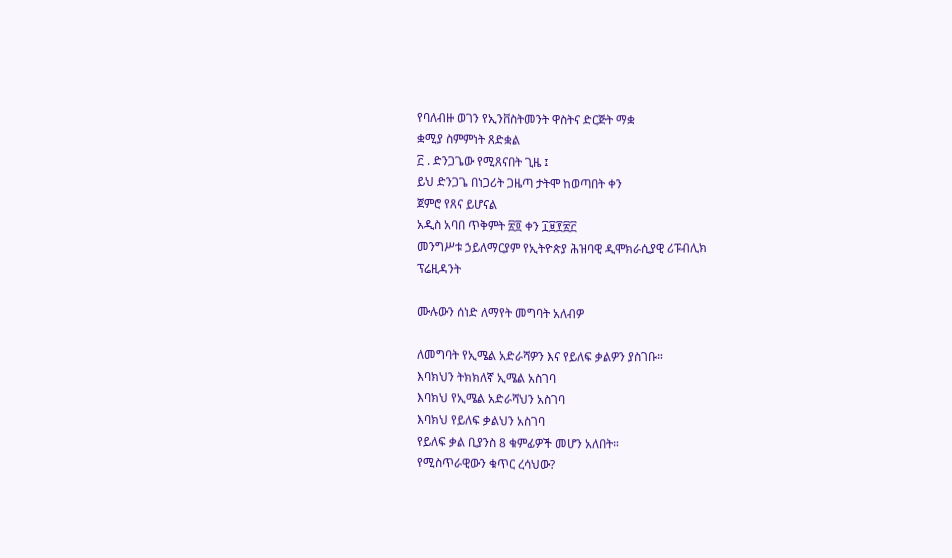የባለብዙ ወገን የኢንቨስትመንት ዋስትና ድርጅት ማቋ
ቋሚያ ስምምነት ጸድቋል
፫ . ድንጋጌው የሚጸናበት ጊዜ ፤
ይህ ድንጋጌ በነጋሪት ጋዜጣ ታትሞ ከወጣበት ቀን
ጀምሮ የጸና ይሆናል
አዲስ አባበ ጥቅምት ፳፬ ቀን ፲፱፻፳፫
መንግሥቱ ኃይለማርያም የኢትዮጵያ ሕዝባዊ ዲሞክራሲያዊ ሪፑብሊክ
ፕሬዚዳንት

ሙሉውን ሰነድ ለማየት መግባት አለብዎ

ለመግባት የኢሜል አድራሻዎን እና የይለፍ ቃልዎን ያስገቡ።
እባክህን ትክክለኛ ኢሜል አስገባ
እባክህ የኢሜል አድራሻህን አስገባ
እባክህ የይለፍ ቃልህን አስገባ
የይለፍ ቃል ቢያንስ 8 ቁምፊዎች መሆን አለበት።
የሚስጥራዊውን ቁጥር ረሳህው?